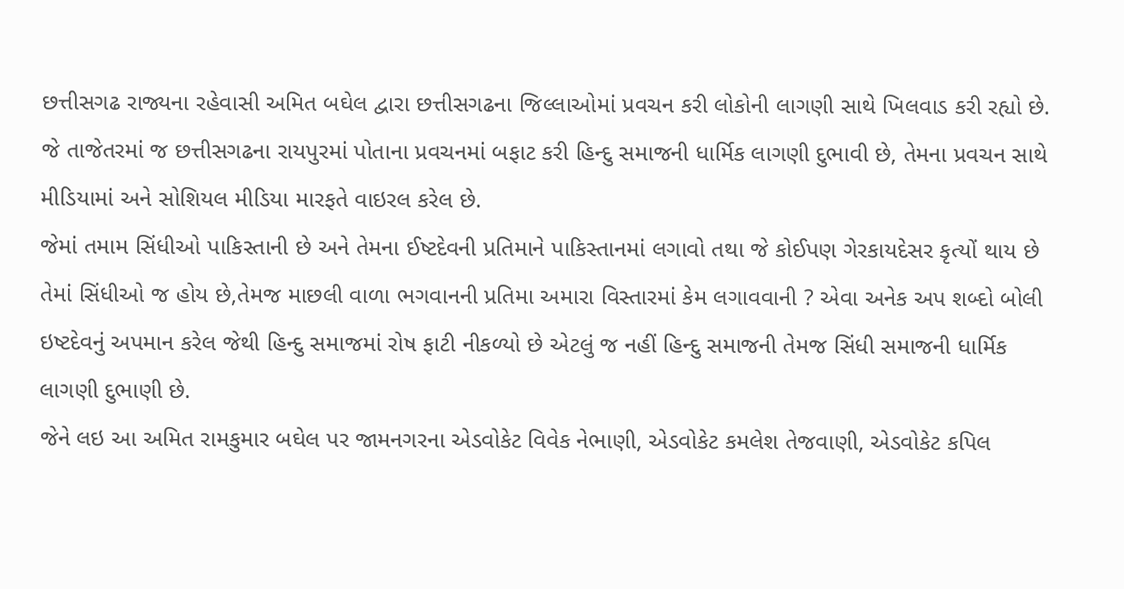છત્તીસગઢ રાજ્યના રહેવાસી અમિત બઘેલ દ્વારા છત્તીસગઢના જિલ્લાઓમાં પ્રવચન કરી લોકોની લાગણી સાથે ખિલવાડ કરી રહ્યો છે. જે તાજેતરમાં જ છત્તીસગઢના રાયપુરમાં પોતાના પ્રવચનમાં બફાટ કરી હિન્દુ સમાજની ધાર્મિક લાગણી દુભાવી છે, તેમના પ્રવચન સાથે મીડિયામાં અને સોશિયલ મીડિયા મારફતે વાઇરલ કરેલ છે.
જેમાં તમામ સિંધીઓ પાકિસ્તાની છે અને તેમના ઈષ્ટદેવની પ્રતિમાને પાકિસ્તાનમાં લગાવો તથા જે કોઈપણ ગેરકાયદેસર કૃત્યોં થાય છે તેમાં સિંધીઓ જ હોય છે,તેમજ માછલી વાળા ભગવાનની પ્રતિમા અમારા વિસ્તારમાં કેમ લગાવવાની ? એવા અનેક અપ શબ્દો બોલી ઇષ્ટદેવનું અપમાન કરેલ જેથી હિન્દુ સમાજમાં રોષ ફાટી નીકળ્યો છે એટલું જ નહીં હિન્દુ સમાજની તેમજ સિંધી સમાજની ધાર્મિક લાગણી દુભાણી છે.
જેને લઇ આ અમિત રામકુમાર બઘેલ પર જામનગરના એડવોકેટ વિવેક નેભાણી, એડવોકેટ કમલેશ તેજવાણી, એડવોકેટ કપિલ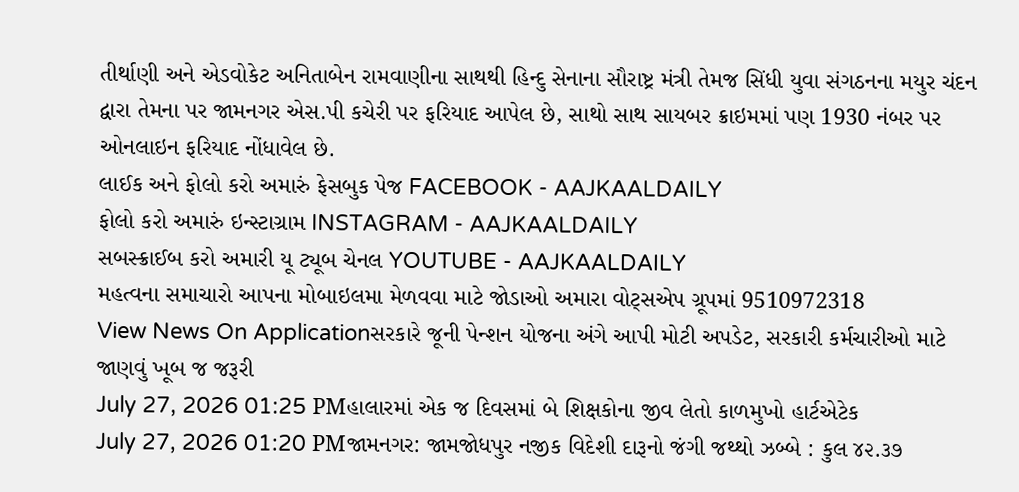તીર્થાણી અને એડવોકેટ અનિતાબેન રામવાણીના સાથથી હિન્દુ સેનાના સૌરાષ્ટ્ર મંત્રી તેમજ સિંધી યુવા સંગઠનના મયુર ચંદન દ્વારા તેમના પર જામનગર એસ.પી કચેરી પર ફરિયાદ આપેલ છે, સાથો સાથ સાયબર ક્રાઇમમાં પણ 1930 નંબર પર ઓનલાઇન ફરિયાદ નોંધાવેલ છે.
લાઈક અને ફોલો કરો અમારું ફેસબુક પેજ FACEBOOK - AAJKAALDAILY
ફોલો કરો અમારું ઇન્સ્ટાગ્રામ INSTAGRAM - AAJKAALDAILY
સબસ્ક્રાઈબ કરો અમારી યૂ ટ્યૂબ ચેનલ YOUTUBE - AAJKAALDAILY
મહત્વના સમાચારો આપના મોબાઇલમા મેળવવા માટે જોડાઓ અમારા વોટ્સએપ ગ્રૂપમાં 9510972318
View News On Applicationસરકારે જૂની પેન્શન યોજના અંગે આપી મોટી અપડેટ, સરકારી કર્મચારીઓ માટે જાણવું ખૂબ જ જરૂરી
July 27, 2026 01:25 PMહાલારમાં એક જ દિવસમાં બે શિક્ષકોના જીવ લેતો કાળમુખો હાર્ટએટેક
July 27, 2026 01:20 PMજામનગર: જામજોધપુર નજીક વિદેશી દારૂનો જંગી જથ્થો ઝબ્બે : કુલ ૪૨.૩૭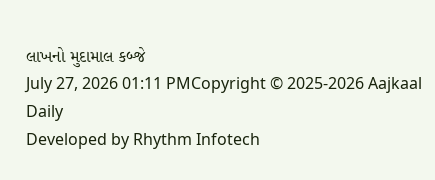લાખનો મુદામાલ કબ્જે
July 27, 2026 01:11 PMCopyright © 2025-2026 Aajkaal Daily
Developed by Rhythm Infotech